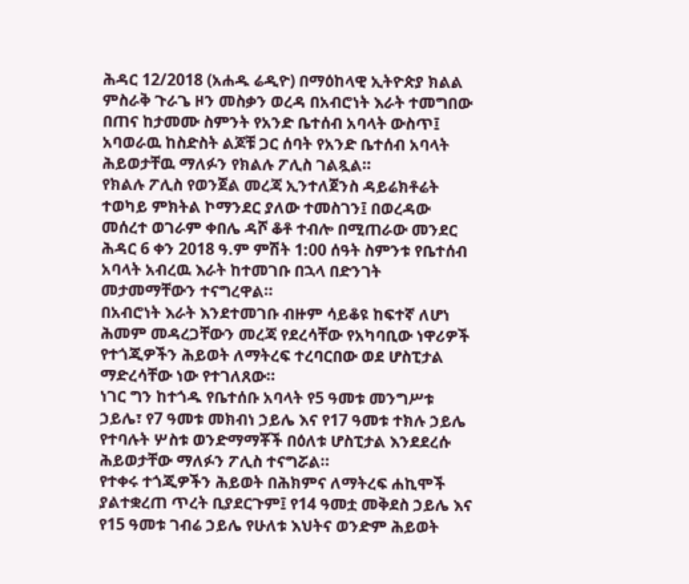ሕዳር 12/2018 (አሐዱ ሬዲዮ) በማዕከላዊ ኢትዮጵያ ክልል ምስራቅ ጉራጌ ዞን መስቃን ወረዳ በአብሮነት እራት ተመግበው በጠና ከታመሙ ስምንት የአንድ ቤተሰብ አባላት ውስጥ፤ አባወራዉ ከስድስት ልጆቹ ጋር ሰባት የአንድ ቤተሰብ አባላት ሕይወታቸዉ ማለፉን የክልሉ ፖሊስ ገልጿል።
የክልሉ ፖሊስ የወንጀል መረጃ ኢንተለጀንስ ዳይሬክቶሬት ተወካይ ምክትል ኮማንደር ያለው ተመስገን፤ በወረዳው መሰረተ ወገራም ቀበሌ ዳሾ ቆቶ ተብሎ በሚጠራው መንደር ሕዳር 6 ቀን 2018 ዓ.ም ምሽት 1:00 ሰዓት ስምንቱ የቤተሰብ አባላት አብረዉ እራት ከተመገቡ በኋላ በድንገት መታመማቸውን ተናግረዋል።
በአብሮነት እራት እንደተመገቡ ብዙም ሳይቆዩ ከፍተኛ ለሆነ ሕመም መዳረጋቸውን መረጃ የደረሳቸው የአካባቢው ነዋሪዎች የተጎጂዎችን ሕይወት ለማትረፍ ተረባርበው ወደ ሆስፒታል ማድረሳቸው ነው የተገለጸው።
ነገር ግን ከተጎዱ የቤተሰቡ አባላት የ5 ዓመቱ መንግሥቱ ኃይሌ፣ የ7 ዓመቱ መክብነ ኃይሌ እና የ17 ዓመቱ ተክሉ ኃይሌ የተባሉት ሦስቱ ወንድማማቾች በዕለቱ ሆስፒታል እንደደረሱ ሕይወታቸው ማለፉን ፖሊስ ተናግሯል።
የተቀሩ ተጎጂዎችን ሕይወት በሕክምና ለማትረፍ ሐኪሞች ያልተቋረጠ ጥረት ቢያደርጉም፤ የ14 ዓመቷ መቅደስ ኃይሌ እና የ15 ዓመቱ ገብሬ ኃይሌ የሁለቱ እህትና ወንድም ሕይወት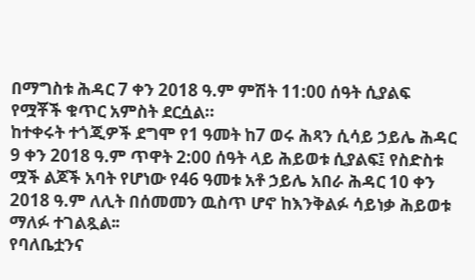በማግስቱ ሕዳር 7 ቀን 2018 ዓ.ም ምሽት 11:00 ሰዓት ሲያልፍ የሟቾች ቁጥር አምስት ደርሷል።
ከተቀሩት ተጎጂዎች ደግሞ የ1 ዓመት ከ7 ወሩ ሕጻን ሲሳይ ኃይሌ ሕዳር 9 ቀን 2018 ዓ.ም ጥዋት 2:00 ሰዓት ላይ ሕይወቱ ሲያልፍ፤ የስድስቱ ሟች ልጆች አባት የሆነው የ46 ዓመቱ አቶ ኃይሌ አበራ ሕዳር 10 ቀን 2018 ዓ.ም ለሊት በሰመመን ዉስጥ ሆኖ ከእንቅልፉ ሳይነቃ ሕይወቱ ማለፉ ተገልጿል፡፡
የባለቤቷንና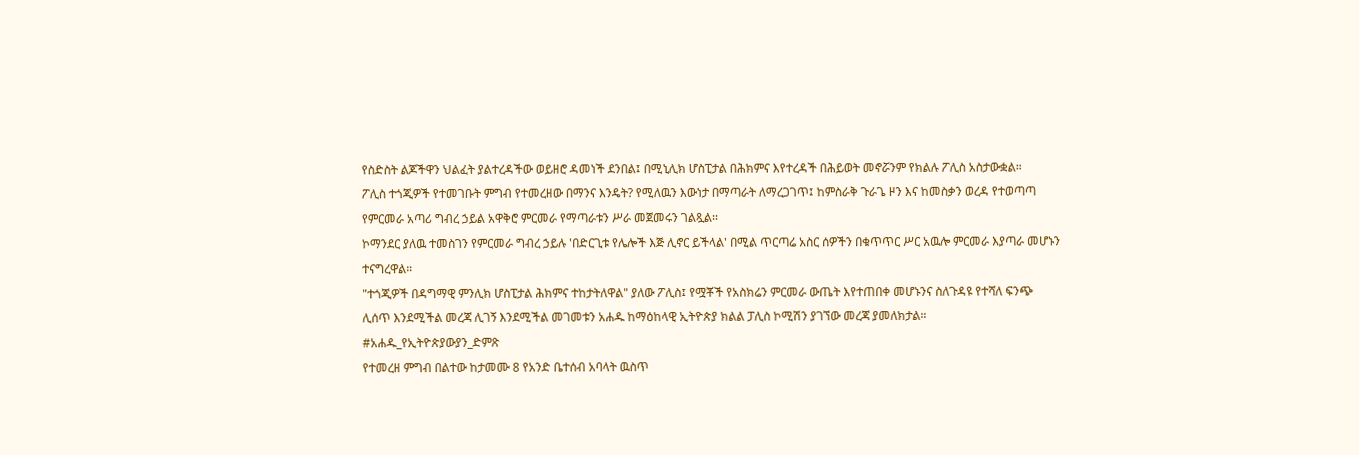የስድስት ልጆችዋን ህልፈት ያልተረዳችው ወይዘሮ ዳመነች ደንበል፤ በሚኒሊክ ሆስፒታል በሕክምና እየተረዳች በሕይወት መኖሯንም የክልሉ ፖሊስ አስታውቋል።
ፖሊስ ተጎጂዎች የተመገቡት ምግብ የተመረዘው በማንና እንዴት? የሚለዉን እውነታ በማጣራት ለማረጋገጥ፤ ከምስራቅ ጉራጌ ዞን እና ከመስቃን ወረዳ የተወጣጣ የምርመራ አጣሪ ግብረ ኃይል አዋቅሮ ምርመራ የማጣራቱን ሥራ መጀመሩን ገልጿል፡፡
ኮማንደር ያለዉ ተመስገን የምርመራ ግብረ ኃይሉ 'በድርጊቱ የሌሎች እጅ ሊኖር ይችላል' በሚል ጥርጣሬ አስር ሰዎችን በቁጥጥር ሥር አዉሎ ምርመራ እያጣራ መሆኑን ተናግረዋል።
"ተጎጂዎች በዳግማዊ ምንሊክ ሆስፒታል ሕክምና ተከታትለዋል" ያለው ፖሊስ፤ የሟቾች የአስክሬን ምርመራ ውጤት እየተጠበቀ መሆኑንና ስለጉዳዩ የተሻለ ፍንጭ ሊሰጥ እንደሚችል መረጃ ሊገኝ እንደሚችል መገመቱን አሐዱ ከማዕከላዊ ኢትዮጵያ ክልል ፓሊስ ኮሚሽን ያገኘው መረጃ ያመለክታል።
#አሐዱ_የኢትዮጵያውያን_ድምጽ
የተመረዘ ምግብ በልተው ከታመሙ 8 የአንድ ቤተሰብ አባላት ዉስጥ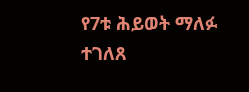የ7ቱ ሕይወት ማለፉ ተገለጸ